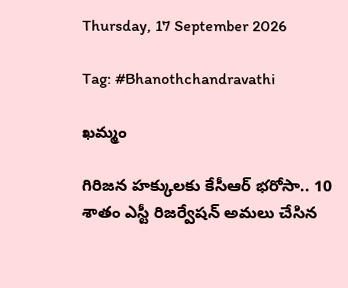Thursday, 17 September 2026

Tag: #Bhanothchandravathi

ఖమ్మం

గిరిజన హక్కులకు కేసీఆర్‌ భరోసా.. 10 శాతం ఎస్టీ రిజర్వేషన్‌ అమలు చేసిన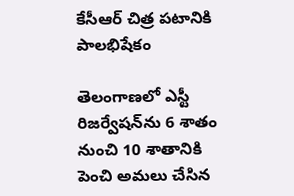కేసీఆర్ చిత్ర పటానికి పాలభిషేకం

తెలంగాణలో ఎస్టీ రిజర్వేషన్‌ను 6 శాతం నుంచి 10 శాతానికి పెంచి అమలు చేసిన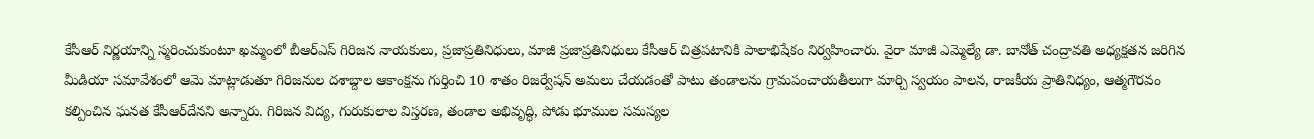కేసీఆర్‌ నిర్ణయాన్ని స్మరించుకుంటూ ఖమ్మంలో బీఆర్‌ఎస్‌ గిరిజన నాయకులు, ప్రజాప్రతినిధులు, మాజీ ప్రజాప్రతినిధులు కేసీఆర్‌ చిత్రపటానికి పాలాభిషేకం నిర్వహించారు. వైరా మాజీ ఎమ్మెల్యే డా. బానోత్ చంద్రావతి అధ్యక్షతన జరిగిన మీడియా సమావేశంలో ఆమె మాట్లాడుతూ గిరిజనుల దశాబ్దాల ఆకాంక్షను గుర్తించి 10 శాతం రిజర్వేషన్ అమలు చేయడంతో పాటు తండాలను గ్రామపంచాయతీలుగా మార్చి స్వయం పాలన, రాజకీయ ప్రాతినిధ్యం, ఆత్మగౌరవం కల్పించిన ఘనత కేసీఆర్‌దేనని అన్నారు. గిరిజన విద్య, గురుకులాల విస్తరణ, తండాల అభివృద్ధి, పోడు భూముల సమస్యల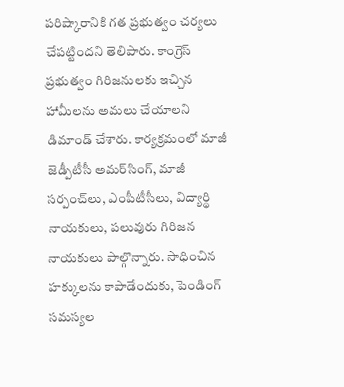పరిష్కారానికి గత ప్రభుత్వం చర్యలు చేపట్టిందని తెలిపారు. కాంగ్రెస్‌ ప్రభుత్వం గిరిజనులకు ఇచ్చిన హామీలను అమలు చేయాలని డిమాండ్ చేశారు. కార్యక్రమంలో మాజీ జెడ్పీటీసీ అమర్‌సింగ్, మాజీ సర్పంచ్‌లు, ఎంపీటీసీలు, విద్యార్థి నాయకులు, పలువురు గిరిజన నాయకులు పాల్గొన్నారు. సాధించిన హక్కులను కాపాడేందుకు, పెండింగ్‌ సమస్యల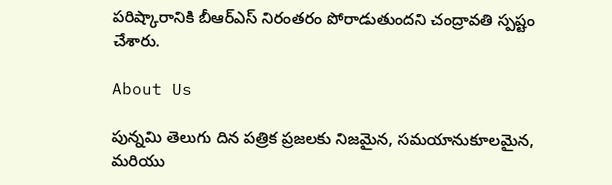పరిష్కారానికి బీఆర్‌ఎస్‌ నిరంతరం పోరాడుతుందని చంద్రావతి స్పష్టం చేశారు.

About Us

పున్నమి తెలుగు దిన పత్రిక ప్రజలకు నిజమైన, సమయానుకూలమైన, మరియు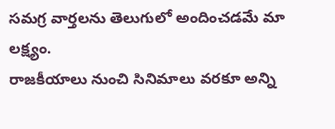సమగ్ర వార్తలను తెలుగులో అందించడమే మా లక్ష్యం.
రాజకీయాలు నుంచి సినిమాలు వరకూ అన్ని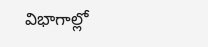విభాగాల్లో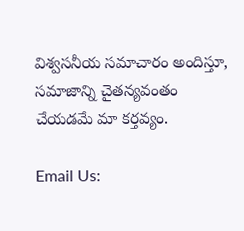విశ్వసనీయ సమాచారం అందిస్తూ, సమాజాన్ని చైతన్యవంతం చేయడమే మా కర్తవ్యం.

Email Us: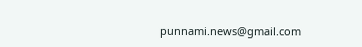punnami.news@gmail.com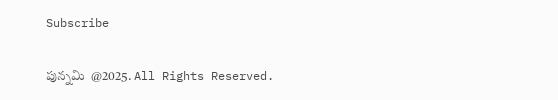Subscribe

పున్నమి  @2025. All Rights Reserved.